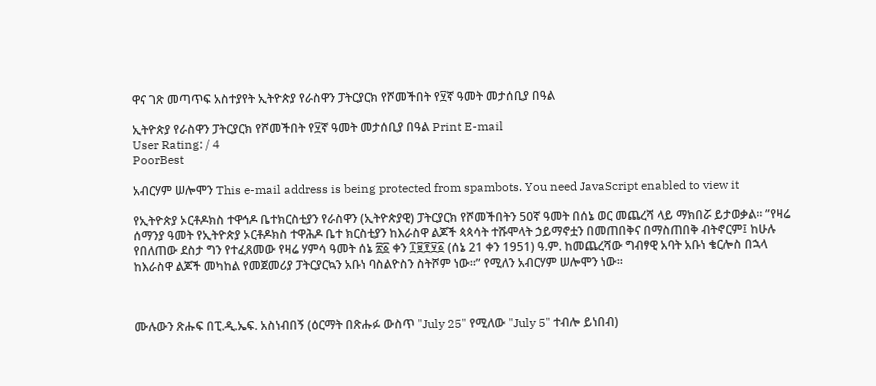ዋና ገጽ መጣጥፍ አስተያየት ኢትዮጵያ የራስዋን ፓትርያርክ የሾመችበት የ፶ኛ ዓመት መታሰቢያ በዓል

ኢትዮጵያ የራስዋን ፓትርያርክ የሾመችበት የ፶ኛ ዓመት መታሰቢያ በዓል Print E-mail
User Rating: / 4
PoorBest

አብርሃም ሠሎሞን This e-mail address is being protected from spambots. You need JavaScript enabled to view it

የኢትዮጵያ ኦርቶዶክስ ተዋኅዶ ቤተክርስቲያን የራስዋን (ኢትዮጵያዊ) ፓትርያርክ የሾመችበትን 50ኛ ዓመት በሰኔ ወር መጨረሻ ላይ ማክበሯ ይታወቃል። ”የዛሬ ሰማንያ ዓመት የኢትዮጵያ ኦርቶዶክስ ተዋሕዶ ቤተ ክርስቲያን ከእራስዋ ልጆች ጳጳሳት ተሹሞላት ኃይማኖቷን በመጠበቅና በማስጠበቅ ብትኖርም፤ ከሁሉ የበለጠው ደስታ ግን የተፈጸመው የዛሬ ሃምሳ ዓመት ሰኔ ፳፩ ቀን ፲፱፻፶፩ (ሰኔ 21 ቀን 1951) ዓ.ም. ከመጨረሻው ግብፃዊ አባት አቡነ ቄርሎስ በኋላ ከእራስዋ ልጆች መካከል የመጀመሪያ ፓትርያርኳን አቡነ ባስልዮስን ስትሾም ነው።” የሚለን አብርሃም ሠሎሞን ነው።



ሙሉውን ጽሑፍ በፒ.ዲ.ኤፍ. አስነብበኝ (ዕርማት በጽሑፉ ውስጥ "July 25" የሚለው "July 5" ተብሎ ይነበብ)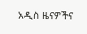አዲስ ዜናዎችና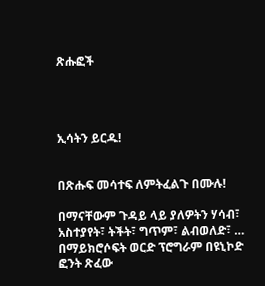ጽሑፎች




ኢሳትን ይርዱ!


በጽሑፍ መሳተፍ ለምትፈልጉ በሙሉ!

በማናቸውም ጉዳይ ላይ ያለዎትን ሃሳብ፣ አስተያየት፣ ትችት፣ ግጥም፣ ልብወለድ፣ … በማይክሮሶፍት ወርድ ፕሮግራም በዩኒኮድ ፎንት ጽፈው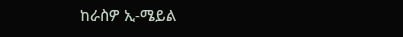ከራስዎ ኢ-ሜይል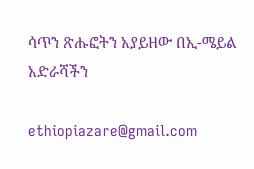ሳጥን ጽሑፎትን አያይዘው በኢ-ሜይል አድራሻችን

ethiopiazare@gmail.com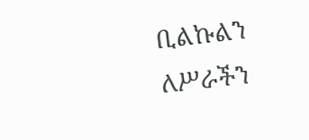ቢልኩልን ለሥራችን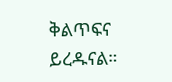ቅልጥፍና ይረዱናል።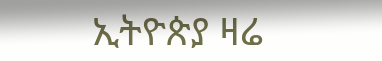ኢትዮጵያ ዛሬ